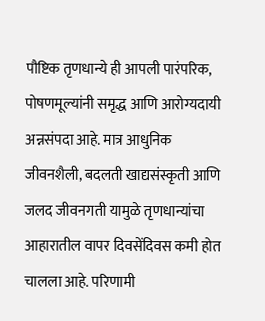पौष्टिक तृणधान्ये ही आपली पारंपरिक, पोषणमूल्यांनी समृद्ध आणि आरोग्यदायी अन्नसंपदा आहे. मात्र आधुनिक जीवनशैली, बदलती खाद्यसंस्कृती आणि जलद जीवनगती यामुळे तृणधान्यांचा आहारातील वापर दिवसेंदिवस कमी होत चालला आहे. परिणामी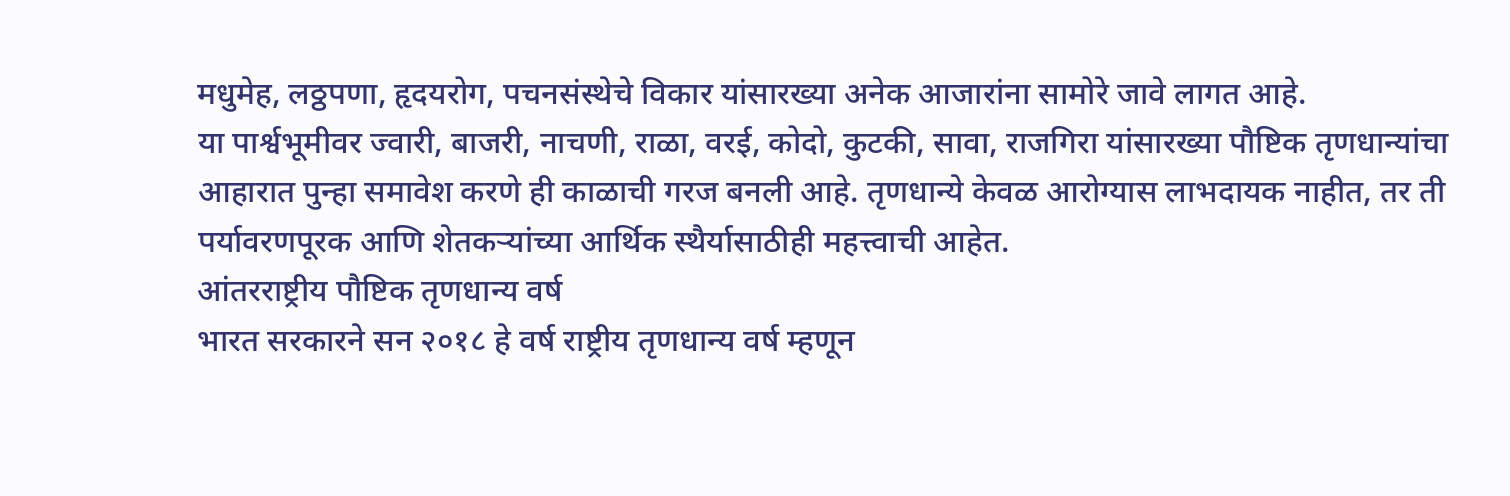मधुमेह, लठ्ठपणा, हृदयरोग, पचनसंस्थेचे विकार यांसारख्या अनेक आजारांना सामोरे जावे लागत आहे.
या पार्श्वभूमीवर ज्वारी, बाजरी, नाचणी, राळा, वरई, कोदो, कुटकी, सावा, राजगिरा यांसारख्या पौष्टिक तृणधान्यांचा आहारात पुन्हा समावेश करणे ही काळाची गरज बनली आहे. तृणधान्ये केवळ आरोग्यास लाभदायक नाहीत, तर ती पर्यावरणपूरक आणि शेतकऱ्यांच्या आर्थिक स्थैर्यासाठीही महत्त्वाची आहेत.
आंतरराष्ट्रीय पौष्टिक तृणधान्य वर्ष
भारत सरकारने सन २०१८ हे वर्ष राष्ट्रीय तृणधान्य वर्ष म्हणून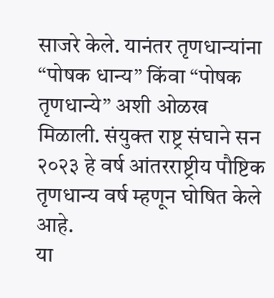साजरे केले. यानंतर तृणधान्यांना “पोषक धान्य” किंवा “पोषक तृणधान्ये” अशी ओळख मिळाली. संयुक्त राष्ट्र संघाने सन २०२३ हे वर्ष आंतरराष्ट्रीय पौष्टिक तृणधान्य वर्ष म्हणून घोषित केले आहे.
या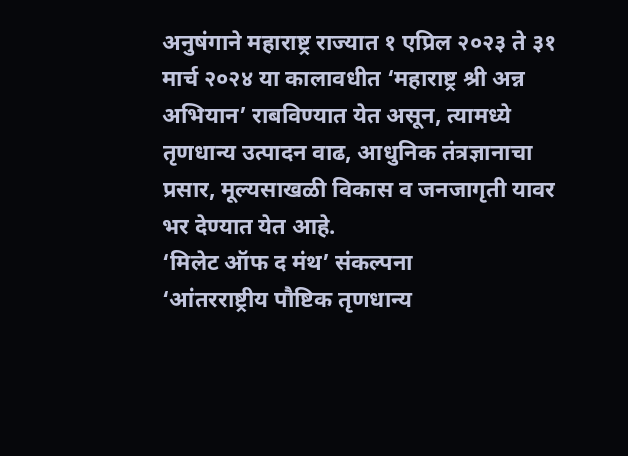अनुषंगाने महाराष्ट्र राज्यात १ एप्रिल २०२३ ते ३१ मार्च २०२४ या कालावधीत ‘महाराष्ट्र श्री अन्न अभियान’ राबविण्यात येत असून, त्यामध्ये तृणधान्य उत्पादन वाढ, आधुनिक तंत्रज्ञानाचा प्रसार, मूल्यसाखळी विकास व जनजागृती यावर भर देण्यात येत आहे.
‘मिलेट ऑफ द मंथ’ संकल्पना
‘आंतरराष्ट्रीय पौष्टिक तृणधान्य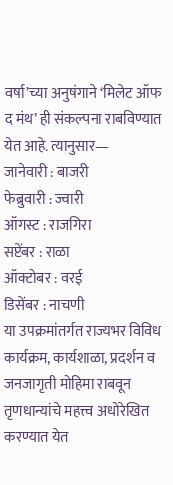वर्षा’च्या अनुषंगाने ‘मिलेट ऑफ द मंथ’ ही संकल्पना राबविण्यात येत आहे. त्यानुसार—
जानेवारी : बाजरी
फेब्रुवारी : ज्वारी
ऑगस्ट : राजगिरा
सप्टेंबर : राळा
ऑक्टोबर : वरई
डिसेंबर : नाचणी
या उपक्रमांतर्गत राज्यभर विविध कार्यक्रम, कार्यशाळा, प्रदर्शन व जनजागृती मोहिमा राबवून तृणधान्यांचे महत्त्व अधोरेखित करण्यात येत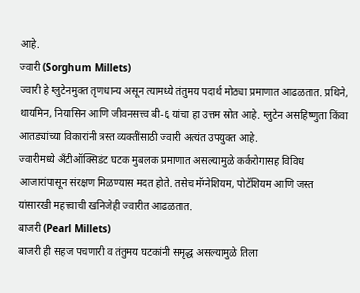आहे.
ज्वारी (Sorghum Millets)
ज्वारी हे ग्लुटेनमुक्त तृणधान्य असून त्यामध्ये तंतुमय पदार्थ मोठ्या प्रमाणात आढळतात. प्रथिने, थायमिन, नियासिन आणि जीवनसत्त्व बी-६ यांचा हा उत्तम स्रोत आहे. ग्लुटेन असहिष्णुता किंवा आतड्यांच्या विकारांनी त्रस्त व्यक्तींसाठी ज्वारी अत्यंत उपयुक्त आहे.
ज्वारीमध्ये अँटीऑक्सिडंट घटक मुबलक प्रमाणात असल्यामुळे कर्करोगासह विविध आजारांपासून संरक्षण मिळण्यास मदत होते. तसेच मॅग्नेशियम, पोटॅशियम आणि जस्त यांसारखी महत्त्वाची खनिजेही ज्वारीत आढळतात.
बाजरी (Pearl Millets)
बाजरी ही सहज पचणारी व तंतुमय घटकांनी समृद्ध असल्यामुळे तिला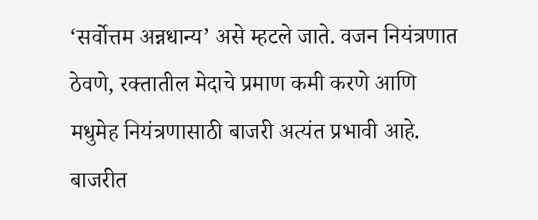‘सर्वोत्तम अन्नधान्य’ असे म्हटले जाते. वजन नियंत्रणात ठेवणे, रक्तातील मेदाचे प्रमाण कमी करणे आणि मधुमेह नियंत्रणासाठी बाजरी अत्यंत प्रभावी आहे.
बाजरीत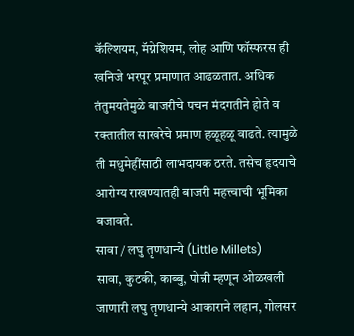कॅल्शियम, मॅग्नेशियम, लोह आणि फॉस्फरस ही खनिजे भरपूर प्रमाणात आढळतात. अधिक तंतुमयतेमुळे बाजरीचे पचन मंदगतीने होते व रक्तातील साखरेचे प्रमाण हळूहळू वाढते. त्यामुळे ती मधुमेहींसाठी लाभदायक ठरते. तसेच हृदयाचे आरोग्य राखण्यातही बाजरी महत्त्वाची भूमिका बजावते.
सावा / लघु तृणधान्ये (Little Millets)
सावा, कुटकी, काब्बु, पोन्नी म्हणून ओळखली जाणारी लघु तृणधान्ये आकाराने लहान, गोलसर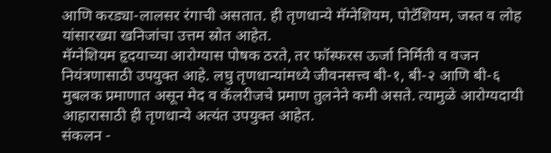आणि करड्या-लालसर रंगाची असतात. ही तृणधान्ये मॅग्नेशियम, पोटॅशियम, जस्त व लोह यांसारख्या खनिजांचा उत्तम स्रोत आहेत.
मॅग्नेशियम हृदयाच्या आरोग्यास पोषक ठरते, तर फॉस्फरस ऊर्जा निर्मिती व वजन नियंत्रणासाठी उपयुक्त आहे. लघु तृणधान्यांमध्ये जीवनसत्त्व बी-१, बी-२ आणि बी-६ मुबलक प्रमाणात असून मेद व कॅलरीजचे प्रमाण तुलनेने कमी असते. त्यामुळे आरोग्यदायी आहारासाठी ही तृणधान्ये अत्यंत उपयुक्त आहेत.
संकलन -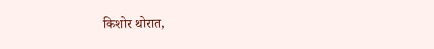किशोर थोरात,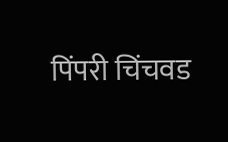पिंपरी चिंचवड